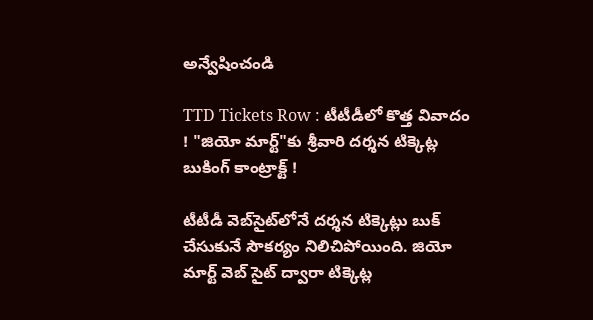అన్వేషించండి

TTD Tickets Row : టీటీడీలో కొత్త వివాదం ! "జియో మార్ట్‌"కు శ్రీవారి దర్శన టిక్కెట్ల బుకింగ్ కాంట్రాక్ట్ !

టీటీడీ వెబ్‌సైట్‌లోనే దర్శన టిక్కెట్లు బుక్ చేసుకునే సౌకర్యం నిలిచిపోయింది. జియో మార్ట్ వెబ్ సైట్ ద్వారా టిక్కెట్ల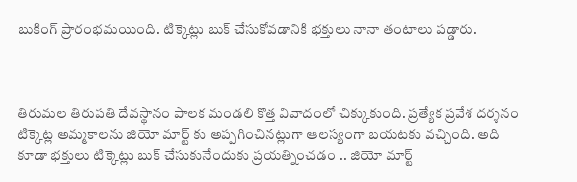బుకింగ్ ప్రారంభమయింది. టిక్కెట్లు బుక్ చేసుకోవడానికి భక్తులు నానా తంటాలు పడ్డారు.



తిరుమల తిరుపతి దేవస్థానం పాలక మండలి కొత్త వివాదంలో చిక్కుకుంది. ప్రత్యేక ప్రవేశ దర్శనం టిక్కెట్ల అమ్మకాలను జియో మార్ట్‌ కు అప్పగించినట్లుగా ఆలస్యంగా బయటకు వచ్చింది. అది కూడా భక్తులు టిక్కెట్లు బుక్ చేసుకునేందుకు ప్రయత్నించడం .. జియో మార్ట్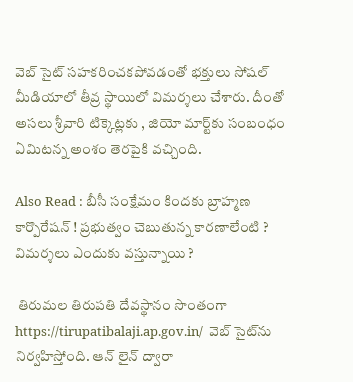వెబ్ సైట్ సహకరించకపోవడంతో భక్తులు సోషల్ మీడియాలో తీవ్ర స్థాయిలో విమర్శలు చేశారు. దీంతో అసలు శ్రీవారి టిక్కెట్లకు , జియో మార్ట్‌కు సంబంధం ఏమిటన్న అంశం తెరపైకి వచ్చింది.

Also Read : బీసీ సంక్షేమం కిందకు బ్రాహ్మణ కార్పొరేషన్ ! ప్రభుత్వం చెబుతున్న కారణాలేంటి ? విమర్శలు ఎందుకు వస్తున్నాయి ?

 తిరుమల తిరుపతి దేవస్థానం సొంతంగా https://tirupatibalaji.ap.gov.in/  వెబ్ సైట్‌ను నిర్వహిస్తోంది. ఆన్ లైన్ ద్వారా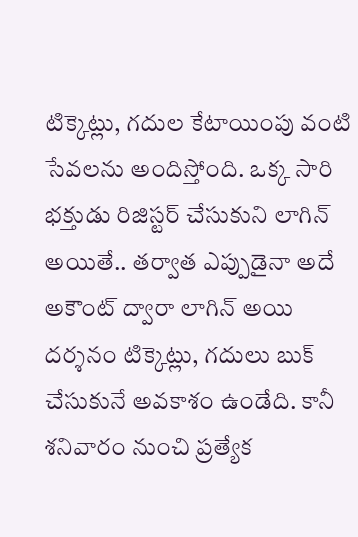టిక్కెట్లు, గదుల కేటాయింపు వంటి సేవలను అందిస్తోంది. ఒక్క సారి భక్తుడు రిజిస్టర్ చేసుకుని లాగిన్ అయితే.. తర్వాత ఎప్పుడైనా అదే అకౌంట్ ద్వారా లాగిన్ అయి దర్శనం టిక్కెట్లు, గదులు బుక్ చేసుకునే అవకాశం ఉండేది. కానీ శనివారం నుంచి ప్రత్యేక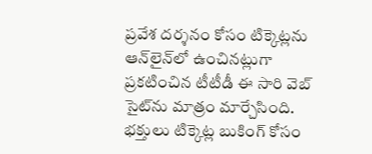ప్రవేశ దర్శనం కోసం టిక్కెట్లను ఆన్‌లైన్‌లో ఉంచినట్లుగా ప్రకటించిన టీటీడీ ఈ సారి వెబ్ సైట్‌ను మాత్రం మార్చేసింది. భక్తులు టిక్కెట్ల బుకింగ్‌ కోసం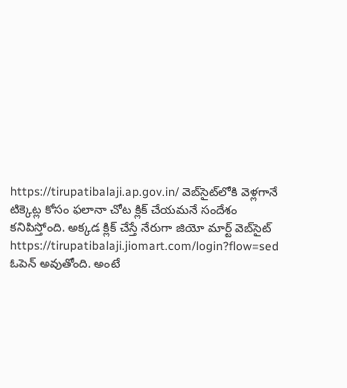https://tirupatibalaji.ap.gov.in/ వెబ్‌సైట్‌లోకి వెళ్లగానే టిక్కెట్ల కోసం ఫలానా చోట క్లిక్ చేయమనే సందేశం కనిపిస్తోంది. అక్కడ క్లిక్ చేస్తే నేరుగా జియో మార్ట్ వెబ్‌సైట్‌ https://tirupatibalaji.jiomart.com/login?flow=sed ఓపెన్ అవుతోంది. అంటే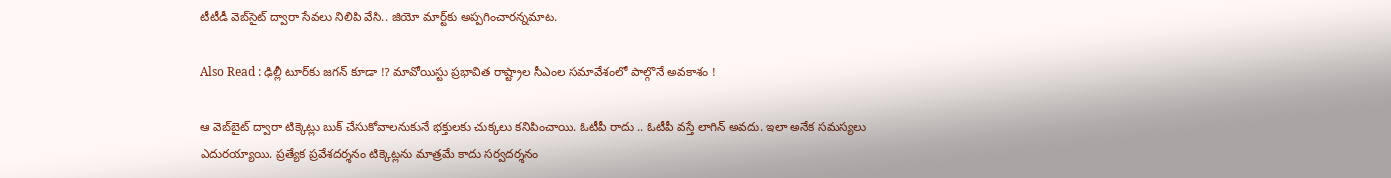టీటీడీ వెబ్‌సైట్ ద్వారా సేవలు నిలిపి వేసి.. జియో మార్ట్‌కు అప్పగించారన్నమాట.

Also Read : ఢిల్లీ టూర్‌కు జగన్ కూడా !? మావోయిస్టు ప్రభావిత రాష్ట్రాల సీఎంల సమావేశంలో పాల్గొనే అవకాశం !

ఆ వెబ్‌బైట్ ద్వారా టిక్కెట్లు బుక్ చేసుకోవాలనుకునే భక్తులకు చుక్కలు కనిపించాయి. ఓటీపీ రాదు .. ఓటీపీ వస్తే లాగిన్ అవదు. ఇలా అనేక సమస్యలు ఎదురయ్యాయి. ప్రత్యేక ప్రవేశదర్శనం టిక్కెట్లను మాత్రమే కాదు సర్వదర్శనం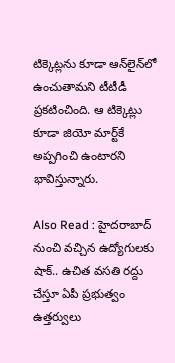టిక్కెట్లను కూడా ఆన్‌లైన్‌లో ఉంచుతామని టీటీడీ ప్రకటించింది. ఆ టిక్కెట్లు కూడా జియో మార్ట్‌కే అప్పగించి ఉంటారని భావిస్తున్నారు.

Also Read : హైదరాబాద్‌ నుంచి వచ్చిన ఉద్యోగులకు షాక్.. ఉచిత వసతి రద్దు చేస్తూ ఏపీ ప్రభుత్వం ఉత్తర్వులు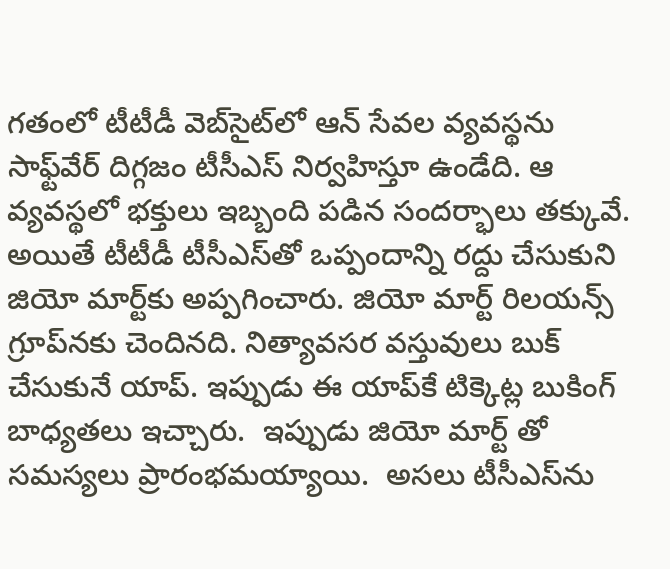గతంలో టీటీడీ వెబ్‌సైట్‌లో ఆన్ సేవల వ్యవస్థను సాఫ్ట్‌వేర్ దిగ్గజం టీసీఎస్ నిర్వహిస్తూ ఉండేది. ఆ వ్యవస్థలో భక్తులు ఇబ్బంది పడిన సందర్భాలు తక్కువే. అయితే టీటీడీ టీసీఎస్‌తో ఒప్పందాన్ని రద్దు చేసుకుని జియో మార్ట్‌కు అప్పగించారు. జియో మార్ట్ రిలయన్స్  గ్రూప్‌నకు చెందినది. నిత్యావసర వస్తువులు బుక్ చేసుకునే యాప్. ఇప్పుడు ఈ యాప్‌కే టిక్కెట్ల బుకింగ్ బాధ్యతలు ఇచ్చారు.  ఇప్పుడు జియో మార్ట్‌ తో సమస్యలు ప్రారంభమయ్యాయి.  అసలు టీసీఎస్‌ను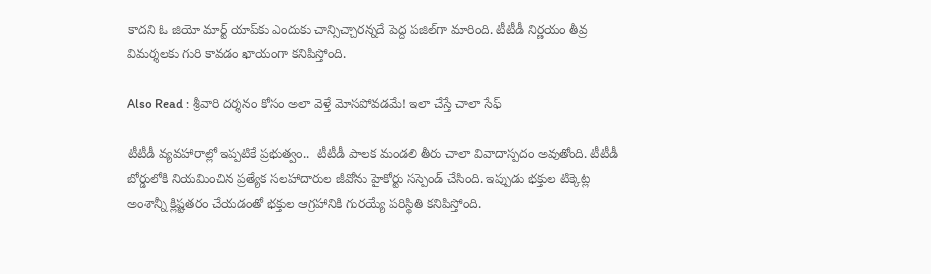కాదని ఓ జియో మార్ట్ యాప్‌కు ఎందుకు చాన్సిచ్చారన్నదే పెద్ద పజిల్‌గా మారింది. టీటీడీ నిర్ణయం తీవ్ర విమర్శలకు గురి కావడం ఖాయంగా కనిపిస్తోంది.

Also Read : శ్రీవారి దర్శనం కోసం అలా వెళ్తే మోసపోవడమే! ఇలా చేస్తే చాలా సేఫ్

టీటీడీ వ్యవహారాల్లో ఇప్పటికే ప్రభుత్వం..  టీటీడీ పాలక మండలి తీరు చాలా వివాదాస్పదం అవుతోంది. టీటీడీ బోర్డులోకి నియమించిన ప్రత్యేక సలహాదారుల జీవోను హైకోర్టు సస్పెండ్ చేసింది. ఇప్పుడు భక్తుల టిక్కెట్ల అంశాన్నీ క్లిష్టతరం చేయడంతో భక్తుల ఆగ్రహానికి గురయ్యే పరిస్థితి కనిపిస్తోంది.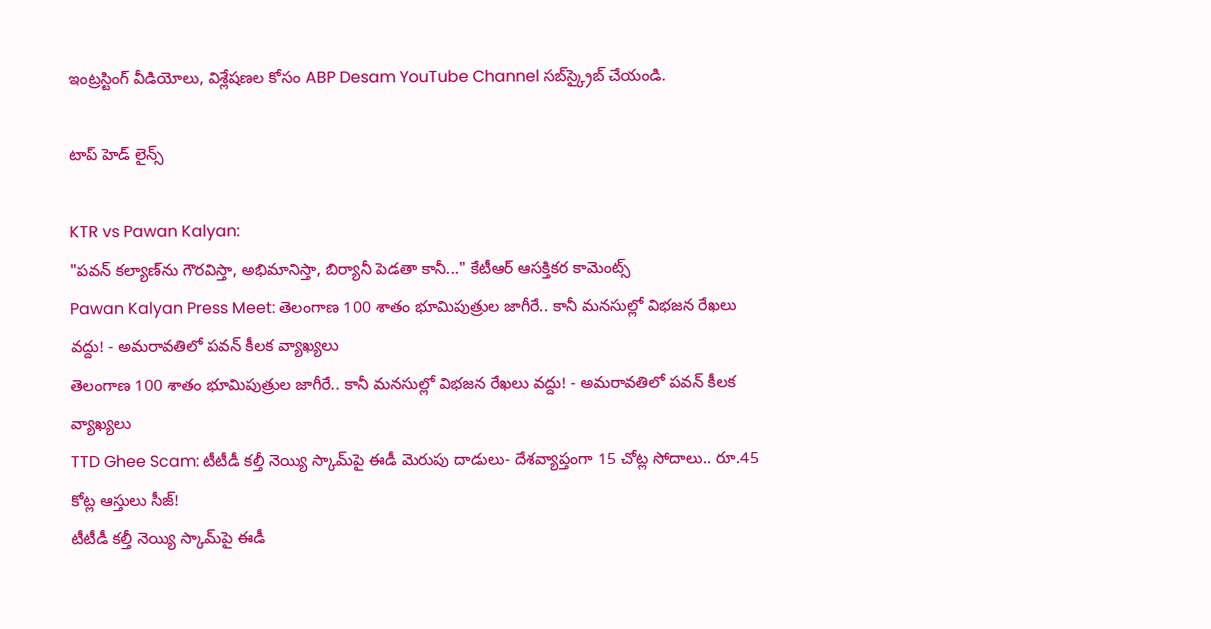ఇంట్రస్టింగ్‌ వీడియోలు, విశ్లేషణల కోసం ABP Desam YouTube Channel సబ్‌స్క్రైబ్‌ చేయండి.

టాప్ హెడ్ లైన్స్

KTR vs Pawan Kalyan:
"పవన్‌ కల్యాణ్‌ను గౌరవిస్తా, అభిమానిస్తా, బిర్యానీ పెడతా కానీ..." కేటీఆర్ ఆసక్తికర కామెంట్స్‌
Pawan Kalyan Press Meet: తెలంగాణ 100 శాతం భూమిపుత్రుల జాగీరే.. కానీ మనసుల్లో విభజన రేఖలు వద్దు! - అమరావతిలో పవన్ కీలక వ్యాఖ్యలు
తెలంగాణ 100 శాతం భూమిపుత్రుల జాగీరే.. కానీ మనసుల్లో విభజన రేఖలు వద్దు! - అమరావతిలో పవన్ కీలక వ్యాఖ్యలు
TTD Ghee Scam: టీటీడీ కల్తీ నెయ్యి స్కామ్‌పై ఈడీ మెరుపు దాడులు- దేశవ్యాప్తంగా 15 చోట్ల సోదాలు.. రూ.45 కోట్ల ఆస్తులు సీజ్!
టీటీడీ కల్తీ నెయ్యి స్కామ్‌పై ఈడీ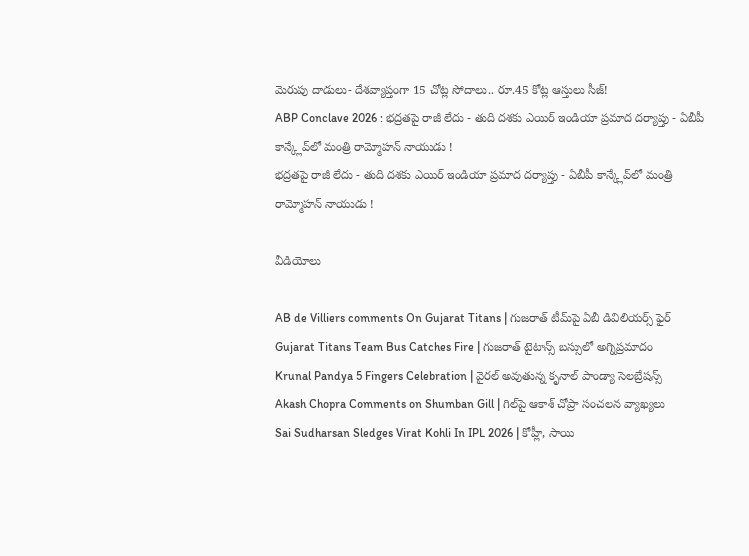మెరుపు దాడులు- దేశవ్యాప్తంగా 15 చోట్ల సోదాలు.. రూ.45 కోట్ల ఆస్తులు సీజ్!
ABP Conclave 2026 : భద్రతపై రాజీ లేదు - తుది దశకు ఎయిర్ ఇండియా ప్రమాద దర్యాప్తు - ఏబీపీ కాన్క్లేవ్‌లో మంత్రి రామ్మోహన్ నాయుడు !
భద్రతపై రాజీ లేదు - తుది దశకు ఎయిర్ ఇండియా ప్రమాద దర్యాప్తు - ఏబీపీ కాన్క్లేవ్‌లో మంత్రి రామ్మోహన్ నాయుడు !

వీడియోలు

AB de Villiers comments On Gujarat Titans | గుజరాత్ టీమ్‌పై ఏబీ డివిలియర్స్ ఫైర్
Gujarat Titans Team Bus Catches Fire | గుజరాత్ టైటాన్స్ బస్సులో అగ్నిప్రమాదం
Krunal Pandya 5 Fingers Celebration | వైరల్ అవుతున్న కృనాల్ పాండ్యా సెలబ్రేషన్స్
Akash Chopra Comments on Shumban Gill | గిల్‌పై ఆకాశ్ చోప్రా సంచలన వ్యాఖ్యలు
Sai Sudharsan Sledges Virat Kohli In IPL 2026 | కోహ్లీ, సాయి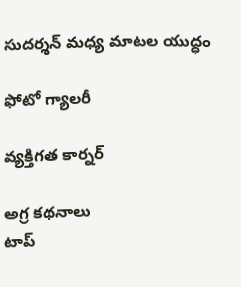సుదర్శన్ మధ్య మాటల యుద్ధం

ఫోటో గ్యాలరీ

వ్యక్తిగత కార్నర్

అగ్ర కథనాలు
టాప్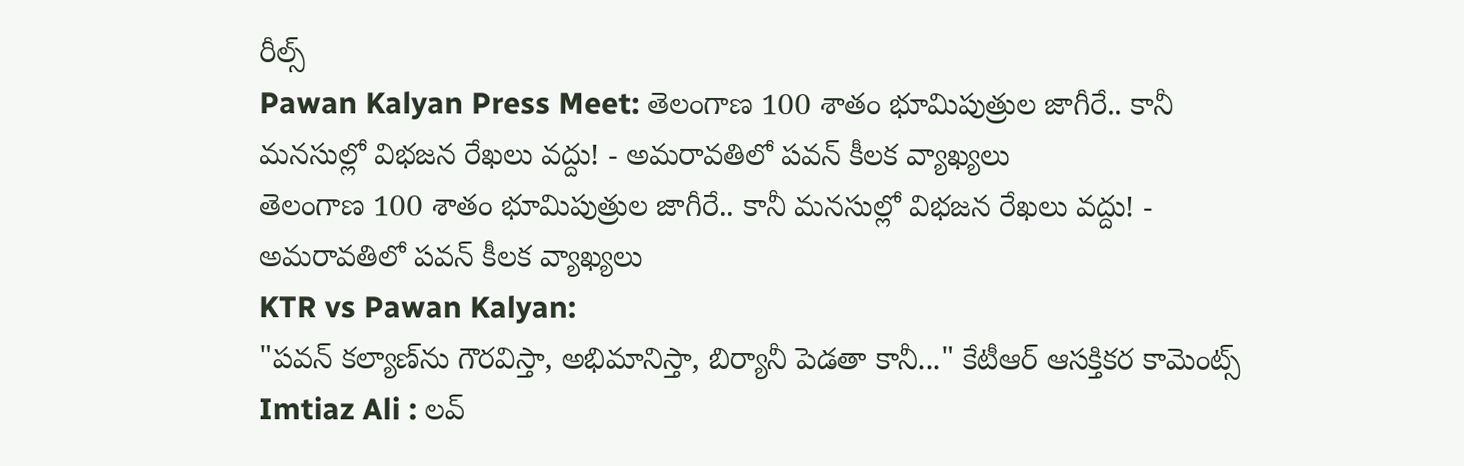రీల్స్
Pawan Kalyan Press Meet: తెలంగాణ 100 శాతం భూమిపుత్రుల జాగీరే.. కానీ మనసుల్లో విభజన రేఖలు వద్దు! - అమరావతిలో పవన్ కీలక వ్యాఖ్యలు
తెలంగాణ 100 శాతం భూమిపుత్రుల జాగీరే.. కానీ మనసుల్లో విభజన రేఖలు వద్దు! - అమరావతిలో పవన్ కీలక వ్యాఖ్యలు
KTR vs Pawan Kalyan:
"పవన్‌ కల్యాణ్‌ను గౌరవిస్తా, అభిమానిస్తా, బిర్యానీ పెడతా కానీ..." కేటీఆర్ ఆసక్తికర కామెంట్స్‌
Imtiaz Ali : లవ్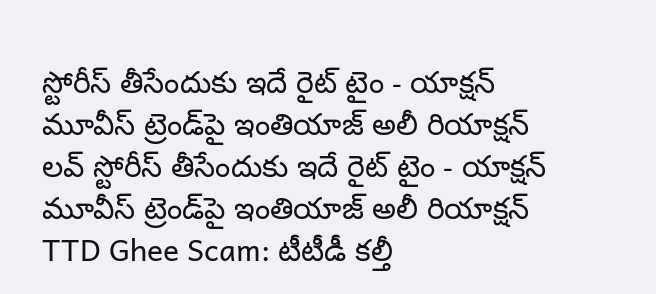స్టోరీస్ తీసేందుకు ఇదే రైట్ టైం - యాక్షన్ మూవీస్ ట్రెండ్‌పై ఇంతియాజ్ అలీ రియాక్షన్
లవ్ స్టోరీస్ తీసేందుకు ఇదే రైట్ టైం - యాక్షన్ మూవీస్ ట్రెండ్‌పై ఇంతియాజ్ అలీ రియాక్షన్
TTD Ghee Scam: టీటీడీ కల్తీ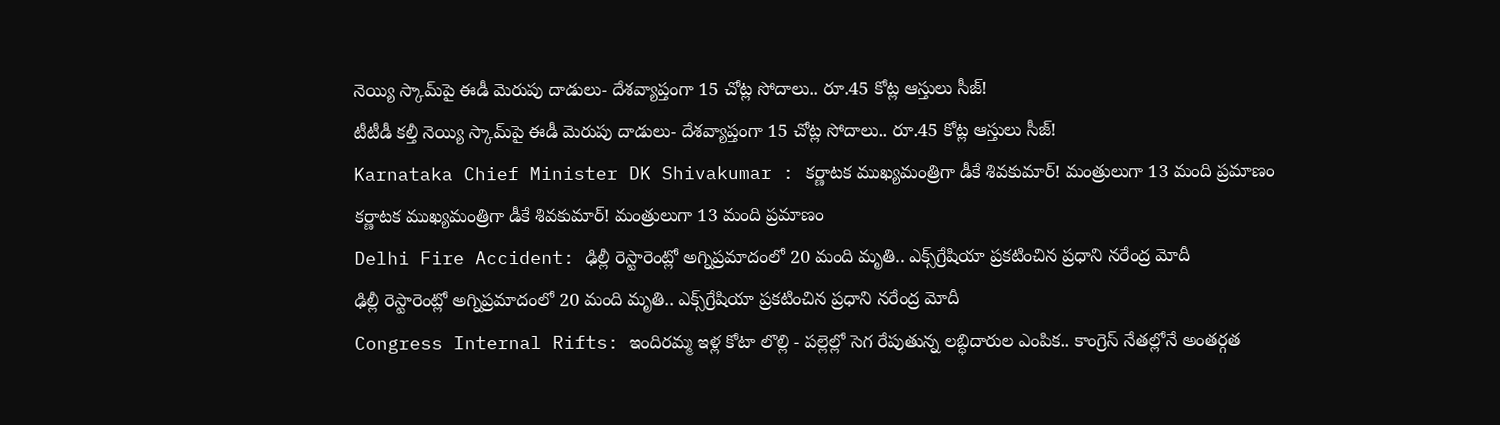నెయ్యి స్కామ్‌పై ఈడీ మెరుపు దాడులు- దేశవ్యాప్తంగా 15 చోట్ల సోదాలు.. రూ.45 కోట్ల ఆస్తులు సీజ్!
టీటీడీ కల్తీ నెయ్యి స్కామ్‌పై ఈడీ మెరుపు దాడులు- దేశవ్యాప్తంగా 15 చోట్ల సోదాలు.. రూ.45 కోట్ల ఆస్తులు సీజ్!
Karnataka Chief Minister DK Shivakumar : కర్ణాటక ముఖ్యమంత్రిగా డీకే శివకుమార్! మంత్రులుగా 13 మంది ప్రమాణం
కర్ణాటక ముఖ్యమంత్రిగా డీకే శివకుమార్! మంత్రులుగా 13 మంది ప్రమాణం
Delhi Fire Accident: ఢిల్లీ రెస్టారెంట్లో అగ్నిప్రమాదంలో 20 మంది మృతి.. ఎక్స్‌గ్రేషియా ప్రకటించిన ప్రధాని నరేంద్ర మోదీ
ఢిల్లీ రెస్టారెంట్లో అగ్నిప్రమాదంలో 20 మంది మృతి.. ఎక్స్‌గ్రేషియా ప్రకటించిన ప్రధాని నరేంద్ర మోదీ
Congress Internal Rifts: ఇందిరమ్మ ఇళ్ల కోటా లొల్లి - పల్లెల్లో సెగ రేపుతున్న లబ్ధిదారుల ఎంపిక.. కాంగ్రెస్ నేతల్లోనే అంతర్గత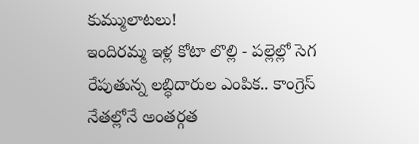కుమ్ములాటలు!
ఇందిరమ్మ ఇళ్ల కోటా లొల్లి - పల్లెల్లో సెగ రేపుతున్న లబ్ధిదారుల ఎంపిక.. కాంగ్రెస్ నేతల్లోనే అంతర్గత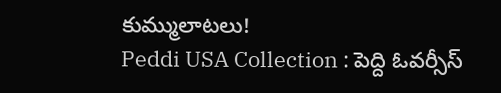కుమ్ములాటలు!
Peddi USA Collection : పెద్ది ఓవర్సీస్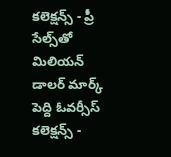కలెక్షన్స్ - ప్రీ సేల్స్‌తో మిలియన్ డాలర్ మార్క్
పెద్ది ఓవర్సీస్ కలెక్షన్స్ -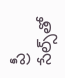ప్రీ సేల్స్‌తో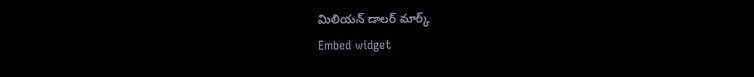మిలియన్ డాలర్ మార్క్
Embed widget